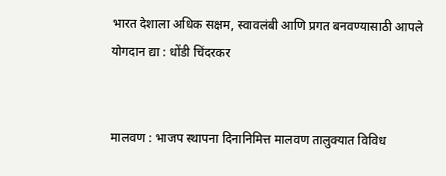भारत देशाला अधिक सक्षम, स्वावलंबी आणि प्रगत बनवण्यासाठी आपले योगदान द्या : धोंडी चिंदरकर


मालवण : भाजप स्थापना दिनानिमित्त मालवण तालुक्यात विविध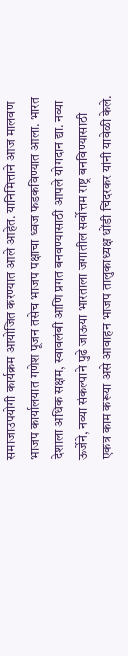समाजाउपयोगी कार्यक्रम आयोजित करण्यात आले आहेत. यानिमित्ताने आज मालवण भाजप कार्यालयात गणेश पूजन तसेच भाजप पक्षाचा ध्वज फडकविण्यात आला. भारत देशाला अधिक सक्षम, स्वावलंबी आणि प्रगत बनवण्यासाठी आपले योगदान द्या. नव्या ऊर्जेने, नव्या संकल्पाने पुढे जाऊया भारताला जगातील सर्वोत्तम राष्ट्र बनविण्यासाठी एकत्र काम करूया असे आवाहन भाजप तालुकाध्यक्ष धोंडी चिंदरकर यांनी यावेळी केले.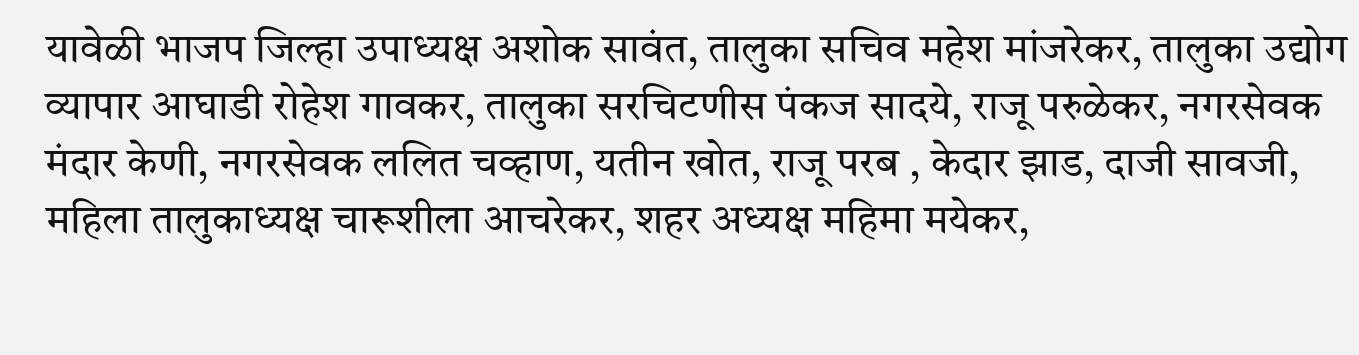यावेळी भाजप जिल्हा उपाध्यक्ष अशोक सावंत, तालुका सचिव महेश मांजरेकर, तालुका उद्योग व्यापार आघाडी रोहेश गावकर, तालुका सरचिटणीस पंकज सादये, राजू परुळेकर, नगरसेवक मंदार केणी, नगरसेवक ललित चव्हाण, यतीन खोत, राजू परब , केदार झाड, दाजी सावजी, महिला तालुकाध्यक्ष चारूशीला आचरेकर, शहर अध्यक्ष महिमा मयेकर,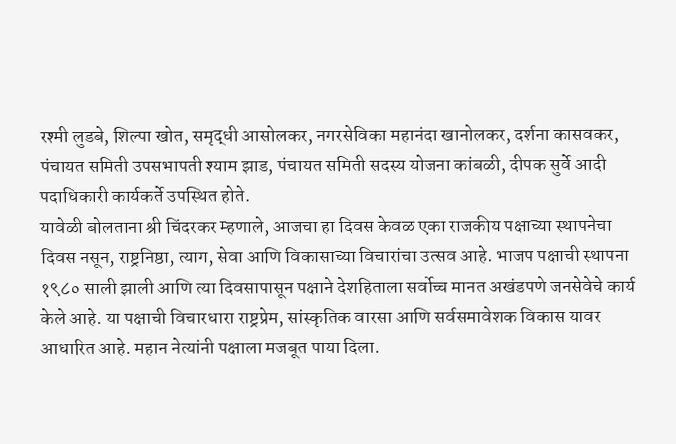रश्मी लुडबे, शिल्पा खोत, समृद्धी आसोलकर, नगरसेविका महानंदा खानोलकर, दर्शना कासवकर, पंचायत समिती उपसभापती श्याम झाड, पंचायत समिती सदस्य योजना कांबळी, दीपक सुर्वे आदी पदाधिकारी कार्यकर्ते उपस्थित होते.
यावेळी बोलताना श्री चिंदरकर म्हणाले, आजचा हा दिवस केवळ एका राजकीय पक्षाच्या स्थापनेचा दिवस नसून, राष्ट्रनिष्ठा, त्याग, सेवा आणि विकासाच्या विचारांचा उत्सव आहे. भाजप पक्षाची स्थापना १९८० साली झाली आणि त्या दिवसापासून पक्षाने देशहिताला सर्वोच्च मानत अखंडपणे जनसेवेचे कार्य केले आहे. या पक्षाची विचारधारा राष्ट्रप्रेम, सांस्कृतिक वारसा आणि सर्वसमावेशक विकास यावर आधारित आहे. महान नेत्यांनी पक्षाला मजबूत पाया दिला.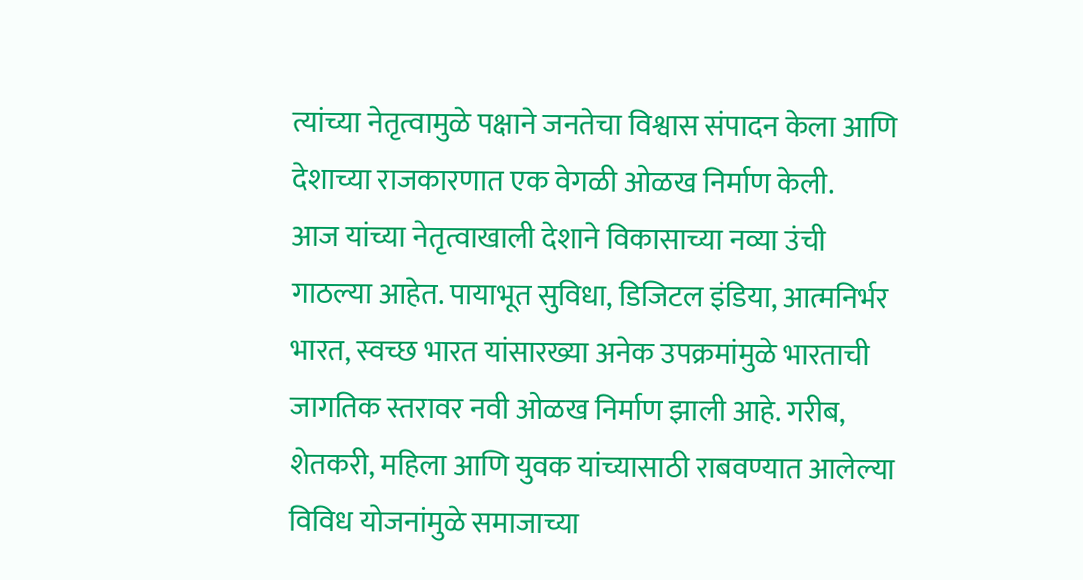त्यांच्या नेतृत्वामुळे पक्षाने जनतेचा विश्वास संपादन केला आणि देशाच्या राजकारणात एक वेगळी ओळख निर्माण केली.
आज यांच्या नेतृत्वाखाली देशाने विकासाच्या नव्या उंची गाठल्या आहेत. पायाभूत सुविधा, डिजिटल इंडिया, आत्मनिर्भर भारत, स्वच्छ भारत यांसारख्या अनेक उपक्रमांमुळे भारताची जागतिक स्तरावर नवी ओळख निर्माण झाली आहे. गरीब, शेतकरी, महिला आणि युवक यांच्यासाठी राबवण्यात आलेल्या विविध योजनांमुळे समाजाच्या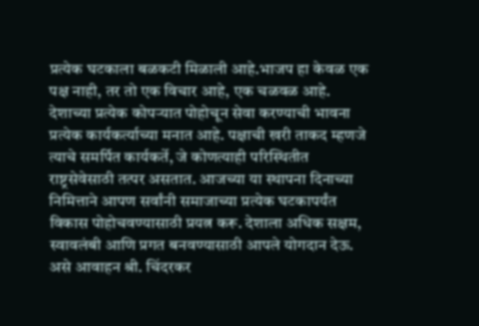प्रत्येक घटकाला बळकटी मिळाली आहे.भाजप हा केवळ एक पक्ष नाही, तर तो एक विचार आहे, एक चळवळ आहे. देशाच्या प्रत्येक कोपऱ्यात पोहोचून सेवा करण्याची भावना प्रत्येक कार्यकर्त्याच्या मनात आहे. पक्षाची खरी ताकद म्हणजे त्याचे समर्पित कार्यकर्ते, जे कोणत्याही परिस्थितीत राष्ट्रसेवेसाठी तत्पर असतात. आजच्या या स्थापना दिनाच्या निमित्ताने आपण सर्वांनी समाजाच्या प्रत्येक घटकापर्यंत विकास पोहोचवण्यासाठी प्रयत्न करू. देशाला अधिक सक्षम, स्वावलंबी आणि प्रगत बनवण्यासाठी आपले योगदान देऊ. असे आवाहन श्री. चिंदरकर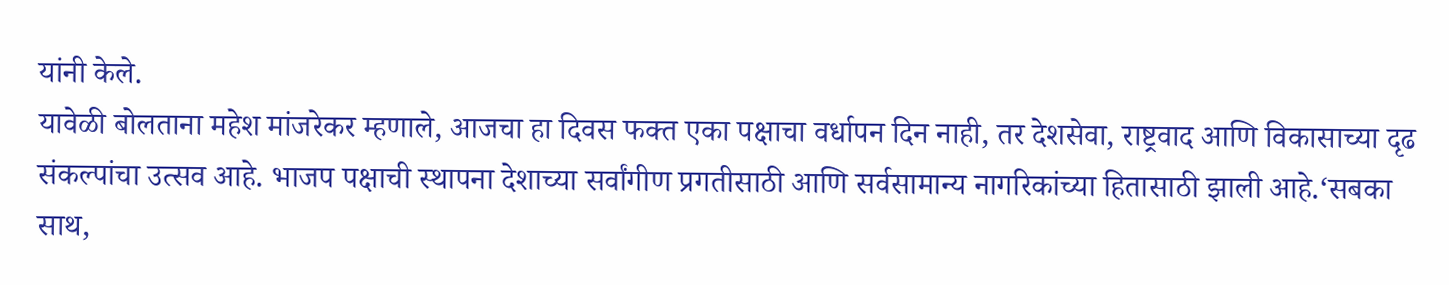यांनी केले.
यावेळी बोलताना महेश मांजरेकर म्हणाले, आजचा हा दिवस फक्त एका पक्षाचा वर्धापन दिन नाही, तर देशसेवा, राष्ट्रवाद आणि विकासाच्या दृढ संकल्पांचा उत्सव आहे. भाजप पक्षाची स्थापना देशाच्या सर्वांगीण प्रगतीसाठी आणि सर्वसामान्य नागरिकांच्या हितासाठी झाली आहे.‘सबका साथ,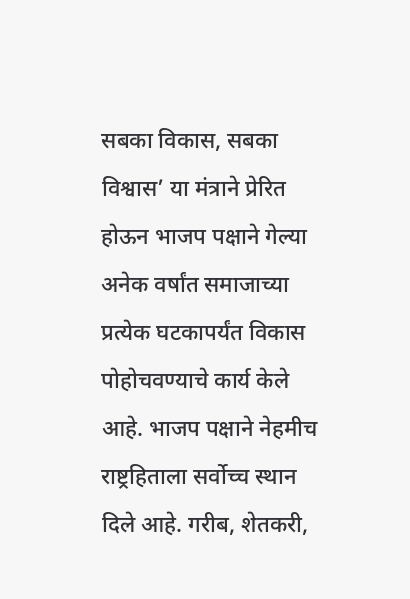सबका विकास, सबका विश्वास’ या मंत्राने प्रेरित होऊन भाजप पक्षाने गेल्या अनेक वर्षांत समाजाच्या प्रत्येक घटकापर्यंत विकास पोहोचवण्याचे कार्य केले आहे. भाजप पक्षाने नेहमीच राष्ट्रहिताला सर्वोच्च स्थान दिले आहे. गरीब, शेतकरी,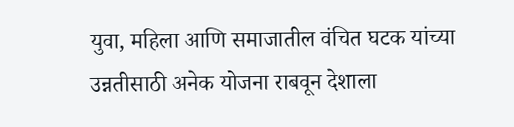युवा, महिला आणि समाजातील वंचित घटक यांच्या उन्नतीसाठी अनेक योजना राबवून देशाला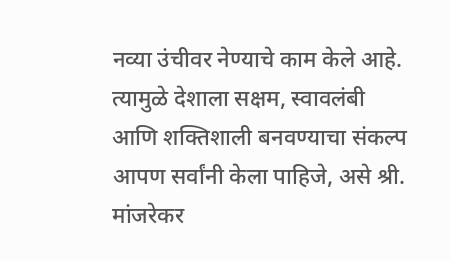नव्या उंचीवर नेण्याचे काम केले आहे. त्यामुळे देशाला सक्षम, स्वावलंबी आणि शक्तिशाली बनवण्याचा संकल्प आपण सर्वांनी केला पाहिजे, असे श्री. मांजरेकर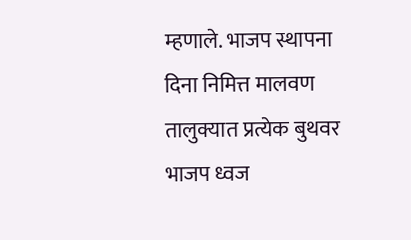म्हणाले. भाजप स्थापना दिना निमित्त मालवण तालुक्यात प्रत्येक बुथवर भाजप ध्वज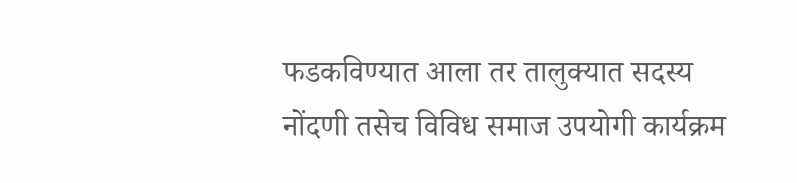फडकविण्यात आला तर तालुक्यात सदस्य नोंदणी तसेच विविध समाज उपयोगी कार्यक्रम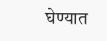घेण्यात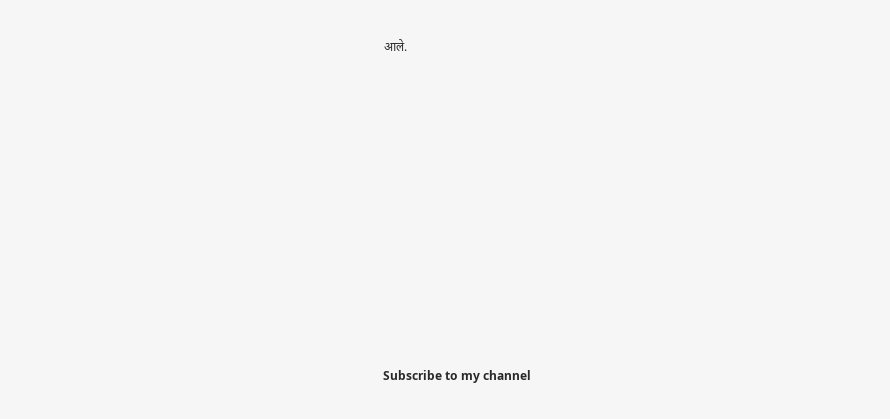आले.
















Subscribe to my channel